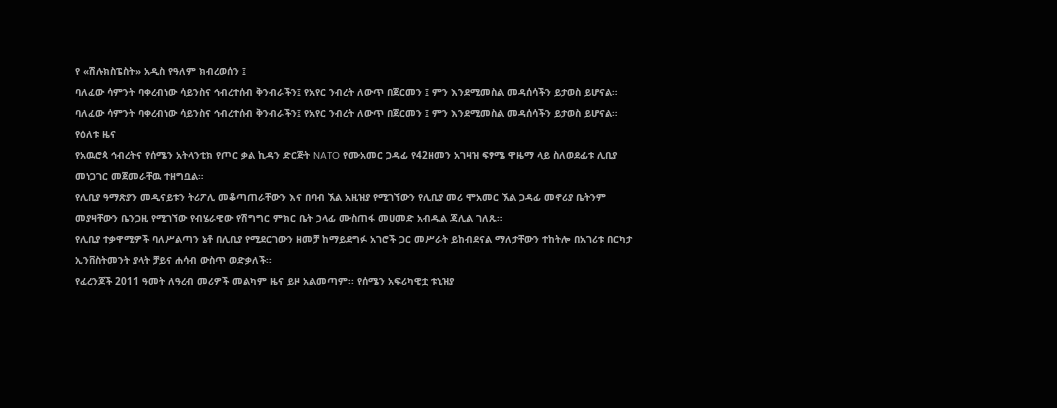የ «ሽሉክስፔስት» አዲስ የዓለም ክብረወሰን ፤
ባለፈው ሳምንት ባቀረብነው ሳይንስና ኅብረተሰብ ቅንብራችን፤ የአየር ንብረት ለውጥ በጀርመን ፤ ምን እንደሚመስል መዳሰሳችን ይታወስ ይሆናል።
ባለፈው ሳምንት ባቀረብነው ሳይንስና ኅብረተሰብ ቅንብራችን፤ የአየር ንብረት ለውጥ በጀርመን ፤ ምን እንደሚመስል መዳሰሳችን ይታወስ ይሆናል።
የዕለቱ ዜና
የአዉሮጳ ኅብረትና የሰሜን አትላንቲክ የጦር ቃል ኪዳን ድርጅት NATO የሙአመር ጋዳፊ የ42ዘመን አገዛዝ ፍፃሜ ዋዜማ ላይ ስለወደፊቱ ሊቢያ መነጋገር መጀመራቸዉ ተዘግቧል።
የሊቢያ ዓማጽያን መዲናይቱን ትሪፖሊ መቆጣጠራቸውን እና በባብ ኧል አዚዝያ የሚገኘውን የሊቢያ መሪ ሞአመር ኧል ጋዳፊ መኖሪያ ቤትንም መያዛቸውን ቤንጋዚ የሚገኘው የብሄራዊው የሽግግር ምክር ቤት ኃላፊ ሙስጠፋ መሀመድ አብዱል ጃሊል ገለጹ።
የሊቢያ ተቃዋሚዎች ባለሥልጣን ኔቶ በሊቢያ የሚደርገውን ዘመቻ ከማይደግፉ አገሮች ጋር መሥራት ይከብደናል ማለታቸውን ተከትሎ በአገሪቱ በርካታ ኢንቨስትመንት ያላት ቻይና ሐሳብ ውስጥ ወድቃለች፡፡
የፈረንጆች 2011 ዓመት ለዓረብ መሪዎች መልካም ዜና ይዞ አልመጣም፡፡ የሰሜን አፍሪካዊቷ ቱኒዝያ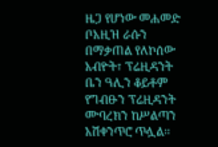ዜጋ የሆነው መሐመድ ቦአዚዝ ራሱን በማቃጠል የለኮሰው አብዮት፣ ፕሬዚዳንት ቤን ዓሊን ቆይቶም የግብፁን ፕሬዚዳንት ሙባረክን ከሥልጣን አሽቀንጥሮ ጥሏል፡፡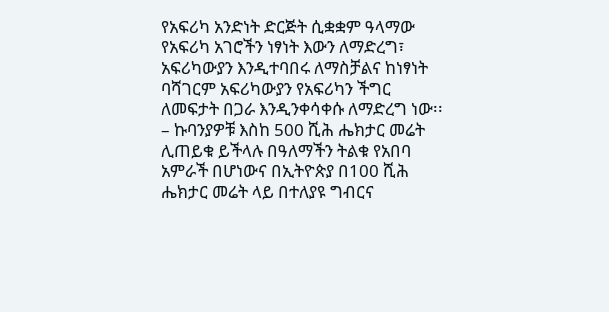የአፍሪካ አንድነት ድርጅት ሲቋቋም ዓላማው የአፍሪካ አገሮችን ነፃነት እውን ለማድረግ፣ አፍሪካውያን እንዲተባበሩ ለማስቻልና ከነፃነት ባሻገርም አፍሪካውያን የአፍሪካን ችግር ለመፍታት በጋራ እንዲንቀሳቀሱ ለማድረግ ነው፡፡
– ኩባንያዎቹ እስከ 500 ሺሕ ሔክታር መሬት ሊጠይቁ ይችላሉ በዓለማችን ትልቁ የአበባ አምራች በሆነውና በኢትዮጵያ በ100 ሺሕ ሔክታር መሬት ላይ በተለያዩ ግብርና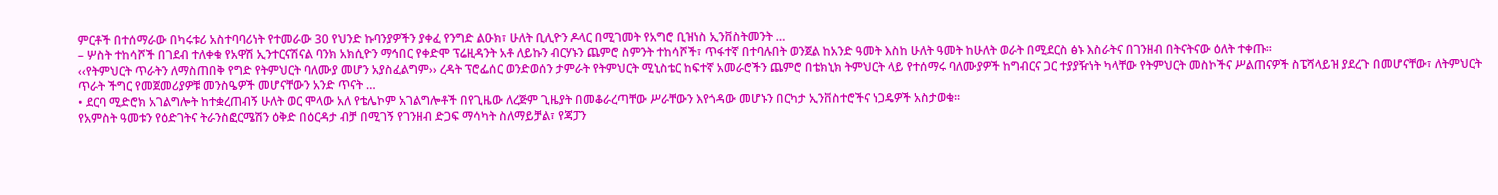ምርቶች በተሰማራው በካሩቱሪ አስተባባሪነት የተመራው 30 የህንድ ኩባንያዎችን ያቀፈ የንግድ ልዑክ፣ ሁለት ቢሊዮን ዶላር በሚገመት የአግሮ ቢዝነስ ኢንቨስትመንት …
– ሦስት ተከሳሾች በገደብ ተለቀቁ የአዋሽ ኢንተርናሽናል ባንክ አክሲዮን ማኅበር የቀድሞ ፕሬዚዳንት አቶ ለይኩን ብርሃኑን ጨምሮ ስምንት ተከሳሾች፣ ጥፋተኛ በተባሉበት ወንጀል ከአንድ ዓመት እስከ ሁለት ዓመት ከሁለት ወራት በሚደርስ ፅኑ እስራትና በገንዘብ በትናትናው ዕለት ተቀጡ፡፡
‹‹የትምህርት ጥራትን ለማስጠበቅ የግድ የትምህርት ባለሙያ መሆን አያስፈልግም›› ረዳት ፕሮፌሰር ወንድወሰን ታምራት የትምህርት ሚኒስቴር ከፍተኛ አመራሮችን ጨምሮ በቴክኒክ ትምህርት ላይ የተሰማሩ ባለሙያዎች ከግብርና ጋር ተያያዥነት ካላቸው የትምህርት መስኮችና ሥልጠናዎች ስፔሻላይዝ ያደረጉ በመሆናቸው፣ ለትምህርት ጥራት ችግር የመጀመሪያዎቹ መንስዔዎች መሆናቸውን አንድ ጥናት …
• ደርባ ሚድሮክ አገልግሎት ከተቋረጠብኝ ሁለት ወር ሞላው አለ የቴሌኮም አገልግሎቶች በየጊዜው ለረጅም ጊዜያት በመቆራረጣቸው ሥራቸውን እየጎዳው መሆኑን በርካታ ኢንቨስተሮችና ነጋዴዎች አስታወቁ፡፡
የአምስት ዓመቱን የዕድገትና ትራንስፎርሜሽን ዕቅድ በዕርዳታ ብቻ በሚገኝ የገንዘብ ድጋፍ ማሳካት ስለማይቻል፣ የጃፓን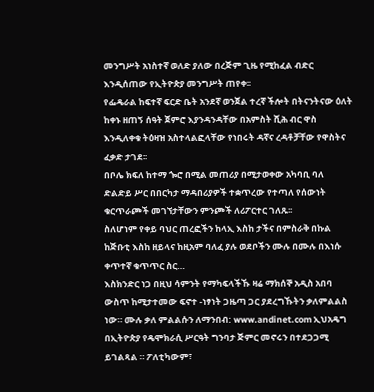መንግሥት አነስተኛ ወለድ ያለው በረጅም ጊዜ የሚከፈል ብድር እንዲሰጠው የኢትዮጵያ መንግሥት ጠየቀ፡፡
የፌዴራል ከፍተኛ ፍርድ ቤት አንደኛ ወንጀል ተረኛ ችሎት በትናንትናው ዕለት ከቀኑ ዘጠኝ ሰዓት ጀምሮ እያንዳንዳቸው በአምስት ሺሕ ብር ዋስ እንዲለቀቁ ትዕዛዝ አስተላልፎላቸው የነበሩት ዳኛና ረዳቶቻቸው የዋስትና ፈቃድ ታገደ፡፡
በቦሌ ክፍለ ከተማ ጐሮ በሚል መጠሪያ በሚታወቀው አካባቢ ባለ ድልድይ ሥር በበርካታ ማዳበሪያዎች ተቋጥረው የተጣለ የሰውነት ቁርጥራጮች መገኘታቸውን ምንጮች ለሪፖርተር ገለጹ፡፡
ስለሆነም የቀይ ባህር ጠረፎችን ከላኢ እስከ ታችና በምስራቅ በኩል ከጅቡቲ እስከ ዘይላና ከዚአም ባለፈ ያሉ ወደቦችን ሙሉ በሙሉ በእነሱ ቀጥተኛ ቁጥጥር ስር…
እስክንድር ነጋ በዚህ ሳምንት የማካፍላችኹ ዛሬ ማክሰኞ አዲስ አበባ ውስጥ ከሚታተመው ፍኖተ -ነፃነት ጋዜጣ ጋር ያደረግኹትን ቃለምልልስ ነው። ሙሉ ቃለ ምልልሱን ለማንበብ: www.andinet.com ኢህአዴግ በኢትዮጵያ የዴሞክራሲ ሥርዓት ግንባታ ጅምር መኖሩን በተደጋጋሚ ይገልጻል ። ፖለቲካውም፣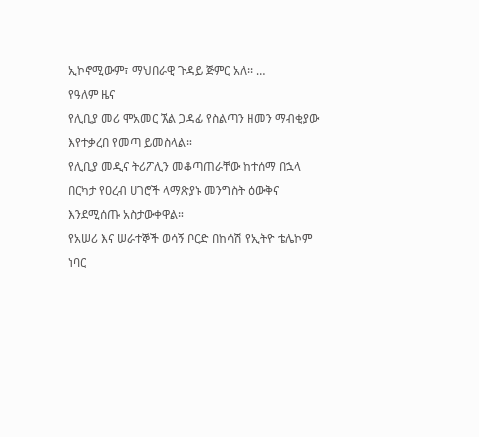ኢኮኖሚውም፣ ማህበራዊ ጉዳይ ጅምር አለ፡፡ …
የዓለም ዜና
የሊቢያ መሪ ሞአመር ኧል ጋዳፊ የስልጣን ዘመን ማብቂያው እየተቃረበ የመጣ ይመስላል።
የሊቢያ መዲና ትሪፖሊን መቆጣጠራቸው ከተሰማ በኋላ በርካታ የዐረብ ሀገሮች ላማጽያኑ መንግስት ዕውቅና እንደሚሰጡ አስታውቀዋል።
የአሠሪ እና ሠራተኞች ወሳኝ ቦርድ በከሳሽ የኢትዮ ቴሌኮም ነባር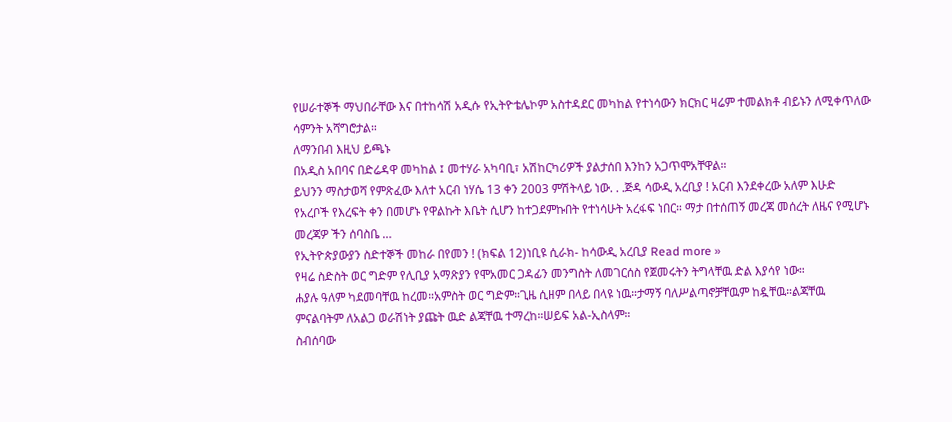የሠራተኞች ማህበራቸው እና በተከሳሽ አዲሱ የኢትዮቴሌኮም አስተዳደር መካከል የተነሳውን ክርክር ዛሬም ተመልክቶ ብይኑን ለሚቀጥለው ሳምንት አሻግሮታል።
ለማንበብ እዚህ ይጫኑ
በአዲስ አበባና በድሬዳዋ መካከል ፤ መተሃራ አካባቢ፣ አሽከርካሪዎች ያልታሰበ እንከን አጋጥሞአቸዋል።
ይህንን ማስታወሻ የምጽፈው እለተ አርብ ነሃሴ 13 ቀን 2003 ምሽትላይ ነው. . .ጅዳ ሳውዲ አረቢያ ! አርብ እንደቀረው አለም እሁድ የአረቦች የእረፍት ቀን በመሆኑ የዋልኩት እቤት ሲሆን ከተጋደምኩበት የተነሳሁት አረፋፍ ነበር። ማታ በተሰጠኝ መረጃ መሰረት ለዜና የሚሆኑ መረጃዎ ችን ሰባስቤ …
የኢትዮጵያውያን ስድተኞች መከራ በየመን ! (ክፍል 12)ነቢዩ ሲራክ- ከሳውዲ አረቢያ Read more »
የዛሬ ስድስት ወር ግድም የሊቢያ አማጽያን የሞአመር ጋዳፊን መንግስት ለመገርሰስ የጀመሩትን ትግላቸዉ ድል እያሳየ ነው።
ሐያሉ ዓለም ካደመባቸዉ ከረመ።አምስት ወር ግድም።ጊዜ ሲዘም በላይ በላዩ ነዉ።ታማኝ ባለሥልጣኖቻቸዉም ከዷቸዉ።ልጃቸዉ ምናልባትም ለአልጋ ወራሽነት ያጩት ዉድ ልጃቸዉ ተማረከ።ሠይፍ አል-ኢስላም።
ስብሰባው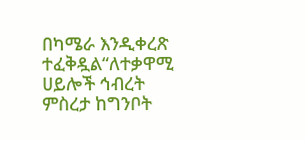በካሜራ እንዲቀረጽ ተፈቅዷል“ለተቃዋሚ ሀይሎች ኅብረት ምስረታ ከግንቦት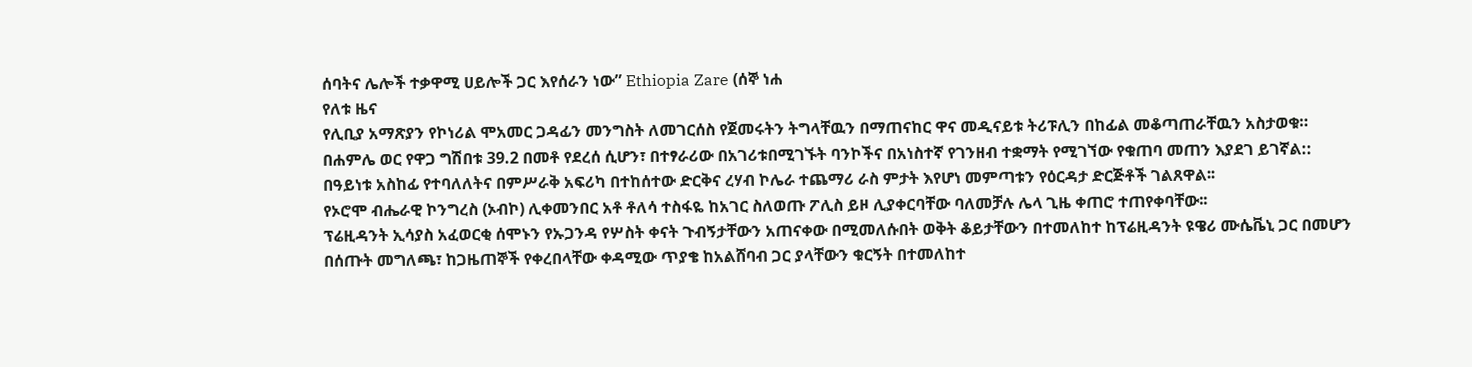ሰባትና ሌሎች ተቃዋሚ ሀይሎች ጋር እየሰራን ነው” Ethiopia Zare (ሰኞ ነሐ
የለቱ ዜና
የሊቢያ አማጽያን የኮነሪል ሞአመር ጋዳፊን መንግስት ለመገርሰስ የጀመሩትን ትግላቸዉን በማጠናከር ዋና መዲናይቱ ትሪፑሊን በከፊል መቆጣጠራቸዉን አስታወቁ።
በሐምሌ ወር የዋጋ ግሽበቱ 39.2 በመቶ የደረሰ ሲሆን፣ በተፃራሪው በአገሪቱበሚገኙት ባንኮችና በአነስተኛ የገንዘብ ተቋማት የሚገኘው የቁጠባ መጠን እያደገ ይገኛል::
በዓይነቱ አስከፊ የተባለለትና በምሥራቅ አፍሪካ በተከሰተው ድርቅና ረሃብ ኮሌራ ተጨማሪ ራስ ምታት እየሆነ መምጣቱን የዕርዳታ ድርጅቶች ገልጸዋል፡፡
የኦሮሞ ብሔራዊ ኮንግረስ (ኦብኮ) ሊቀመንበር አቶ ቶለሳ ተስፋዬ ከአገር ስለወጡ ፖሊስ ይዞ ሊያቀርባቸው ባለመቻሉ ሌላ ጊዜ ቀጠሮ ተጠየቀባቸው፡፡
ፕሬዚዳንት ኢሳያስ አፈወርቂ ሰሞኑን የኡጋንዳ የሦስት ቀናት ጉብኝታቸውን አጠናቀው በሚመለሱበት ወቅት ቆይታቸውን በተመለከተ ከፕሬዚዳንት ዩዌሪ ሙሴቬኒ ጋር በመሆን በሰጡት መግለጫ፣ ከጋዜጠኞች የቀረበላቸው ቀዳሚው ጥያቄ ከአልሸባብ ጋር ያላቸውን ቁርኝት በተመለከተ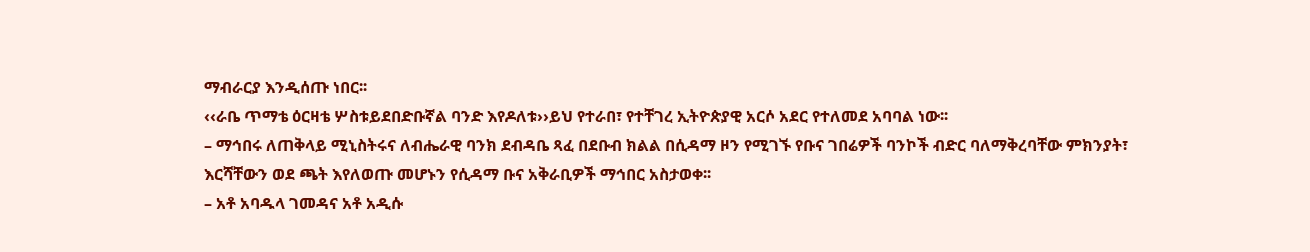ማብራርያ እንዲሰጡ ነበር፡፡
‹‹ራቤ ጥማቴ ዕርዛቴ ሦስቱይደበድቡኛል ባንድ እየዶለቱ››ይህ የተራበ፣ የተቸገረ ኢትዮጵያዊ አርሶ አደር የተለመደ አባባል ነው፡፡
– ማኅበሩ ለጠቅላይ ሚኒስትሩና ለብሔራዊ ባንክ ደብዳቤ ጻፈ በደቡብ ክልል በሲዳማ ዞን የሚገኙ የቡና ገበሬዎች ባንኮች ብድር ባለማቅረባቸው ምክንያት፣ እርሻቸውን ወደ ጫት እየለወጡ መሆኑን የሲዳማ ቡና አቅራቢዎች ማኅበር አስታወቀ፡፡
– አቶ አባዱላ ገመዳና አቶ አዲሱ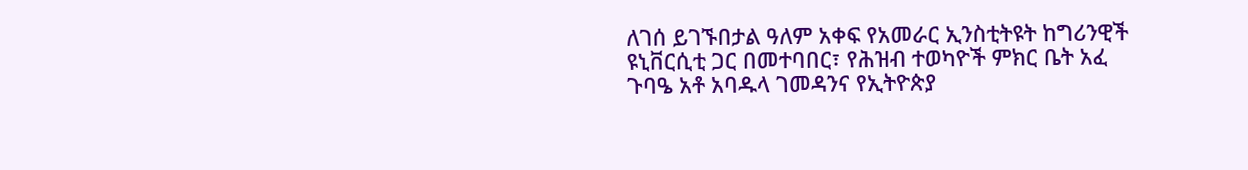ለገሰ ይገኙበታል ዓለም አቀፍ የአመራር ኢንስቲትዩት ከግሪንዊች ዩኒቨርሲቲ ጋር በመተባበር፣ የሕዝብ ተወካዮች ምክር ቤት አፈ ጉባዔ አቶ አባዱላ ገመዳንና የኢትዮጵያ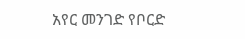አየር መንገድ የቦርድ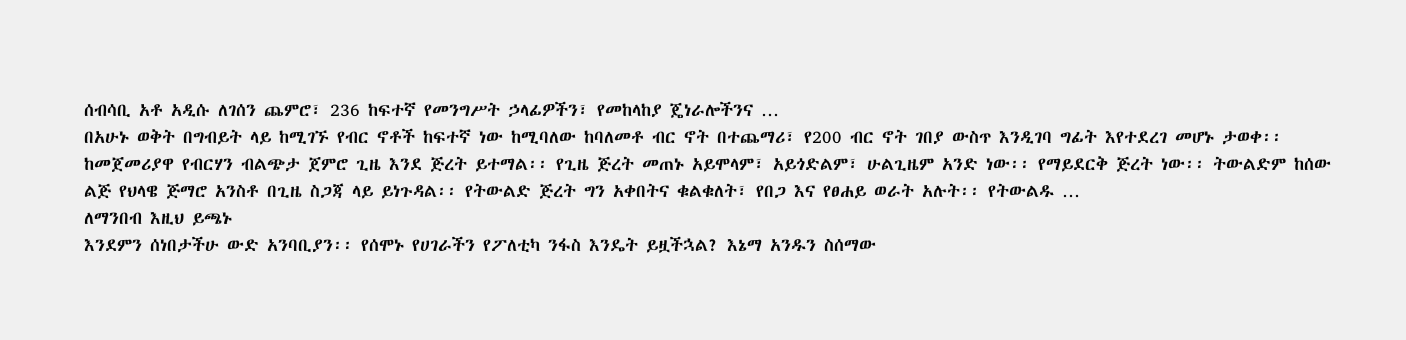ሰብሳቢ አቶ አዲሱ ለገሰን ጨምሮ፣ 236 ከፍተኛ የመንግሥት ኃላፊዎችን፣ የመከላከያ ጄነራሎችንና …
በአሁኑ ወቅት በግብይት ላይ ከሚገኙ የብር ኖቶች ከፍተኛ ነው ከሚባለው ከባለመቶ ብር ኖት በተጨማሪ፣ የ200 ብር ኖት ገበያ ውስጥ እንዲገባ ግፊት እየተደረገ መሆኑ ታወቀ፡፡
ከመጀመሪያዋ የብርሃን ብልጭታ ጀምሮ ጊዜ እንደ ጅረት ይተማል፡፡ የጊዜ ጅረት መጠኑ አይሞላም፣ አይጎድልም፣ ሁልጊዜም አንድ ነው፡፡ የማይደርቅ ጅረት ነው፡፡ ትውልድም ከሰው ልጅ የህላዌ ጅማሮ አንስቶ በጊዜ ስጋጃ ላይ ይነጉዳል፡፡ የትውልድ ጅረት ግን አቀበትና ቁልቁለት፣ የበጋ እና የፀሐይ ወራት አሉት፡፡ የትውልዱ …
ለማንበብ እዚህ ይጫኑ
እንደምን ሰነበታችሁ ውድ አንባቢያን፡፡ የሰሞኑ የሀገራችን የፖለቲካ ንፋስ እንዴት ይዟችኋል? እኔማ አንዱን ስሰማው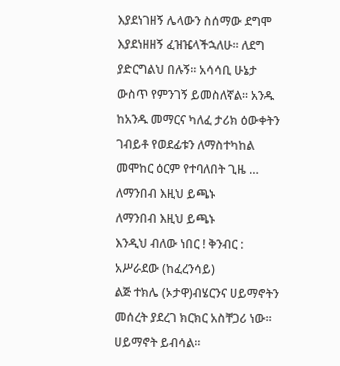እያደነገዘኝ ሌላውን ስሰማው ደግሞ እያደነዘዘኝ ፈዝዤላችኋለሁ፡፡ ለደግ ያድርግልህ በሉኝ፡፡ አሳሳቢ ሁኔታ ውስጥ የምንገኝ ይመስለኛል፡፡ አንዱ ከአንዱ መማርና ካለፈ ታሪክ ዕውቀትን ገብይቶ የወደፊቱን ለማስተካከል መሞከር ዕርም የተባለበት ጊዜ …
ለማንበብ እዚህ ይጫኑ
ለማንበብ እዚህ ይጫኑ
እንዲህ ብለው ነበር ! ቅንብር : አሥራደው (ከፈረንሳይ)
ልጅ ተክሌ (ኦታዋ)ብሄርንና ሀይማኖትን መሰረት ያደረገ ክርክር አስቸጋሪ ነው። ሀይማኖት ይብሳል።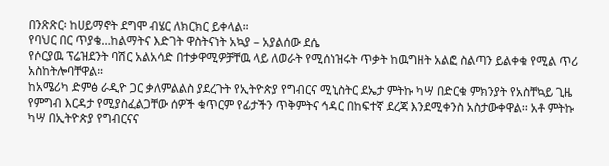በንጽጽር፡ ከሀይማኖት ደግሞ ብሄር ለክርክር ይቀላል።
የባህር በር ጥያቄ…ከልማትና እድገት ዋስትናነት አኳያ – አያልሰው ደሴ
የሶርያዉ ፕሬዝደንት ባሽር አልአሳድ በተቃዋሚዎቻቸዉ ላይ ለወራት የሚሰነዝሩት ጥቃት ከዉግዘት አልፎ ስልጣን ይልቀቁ የሚል ጥሪ አስከትሎባቸዋል።
ከአሜሪካ ድምፅ ራዲዮ ጋር ቃለምልልስ ያደረጉት የኢትዮጵያ የግብርና ሚኒስትር ደኤታ ምትኩ ካሣ በድርቁ ምክንያት የአስቸኳይ ጊዜ የምግብ እርዳታ የሚያስፈልጋቸው ሰዎች ቁጥርም የፊታችን ጥቅምትና ኅዳር በከፍተኛ ደረጃ እንደሚቀንስ አስታውቀዋል፡፡ አቶ ምትኩ ካሣ በኢትዮጵያ የግብርናና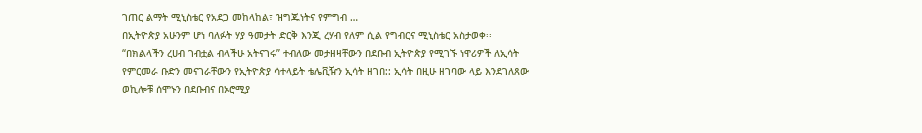ገጠር ልማት ሚኒስቴር የአደጋ መከላከል፣ ዝግጁነትና የምግብ …
በኢትዮጵያ አሁንም ሆነ ባለፉት ሃያ ዓመታት ድርቅ እንጂ ረሃብ የለም ሲል የግብርና ሚኒስቴር አስታወቀ፡፡
“በክልላችን ረሀብ ገብቷል ብላችሁ አትናገሩ” ተብለው መታዘዛቸውን በደቡብ ኢትዮጵያ የሚገኙ ነዋሪዎች ለኢሳት የምርመራ ቡድን መናገራቸውን የኢትዮጵያ ሳተላይት ቴሌቪዥን ኢሳት ዘገበ:: ኢሳት በዚሁ ዘገባው ላይ እንደገለጸው ወኪሎቹ ሰሞኑን በደቡብና በኦሮሚያ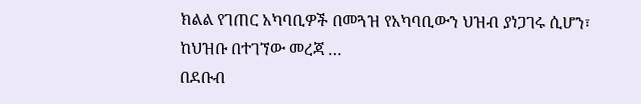ክልል የገጠር አካባቢዎች በመጓዝ የአካባቢውን ህዝብ ያነጋገሩ ሲሆን፣ ከህዝቡ በተገኘው መረጃ …
በደቡብ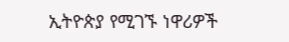ኢትዮጵያ የሚገኙ ነዋሪዎች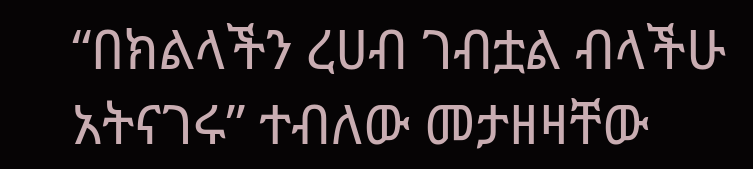“በክልላችን ረሀብ ገብቷል ብላችሁ አትናገሩ” ተብለው መታዘዛቸው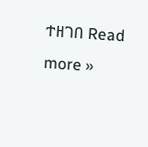ተዘገበ Read more »